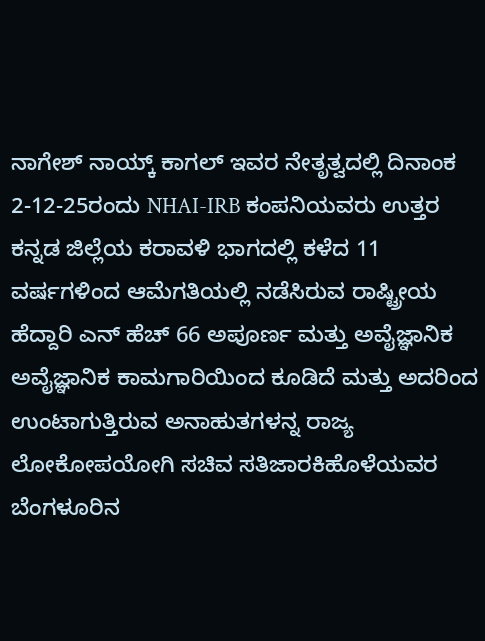ನಾಗೇಶ್ ನಾಯ್ಕ್ ಕಾಗಲ್ ಇವರ ನೇತೃತ್ವದಲ್ಲಿ ದಿನಾಂಕ 2-12-25ರಂದು NHAI-IRB ಕಂಪನಿಯವರು ಉತ್ತರ ಕನ್ನಡ ಜಿಲ್ಲೆಯ ಕರಾವಳಿ ಭಾಗದಲ್ಲಿ ಕಳೆದ 11 ವರ್ಷಗಳಿಂದ ಆಮೆಗತಿಯಲ್ಲಿ ನಡೆಸಿರುವ ರಾಷ್ಟ್ರೀಯ ಹೆದ್ದಾರಿ ಎನ್ ಹೆಚ್ 66 ಅಪೂರ್ಣ ಮತ್ತು ಅವೈಜ್ಞಾನಿಕ ಅವೈಜ್ಞಾನಿಕ ಕಾಮಗಾರಿಯಿಂದ ಕೂಡಿದೆ ಮತ್ತು ಅದರಿಂದ ಉಂಟಾಗುತ್ತಿರುವ ಅನಾಹುತಗಳನ್ನ ರಾಜ್ಯ ಲೋಕೋಪಯೋಗಿ ಸಚಿವ ಸತಿಜಾರಕಿಹೊಳೆಯವರ ಬೆಂಗಳೂರಿನ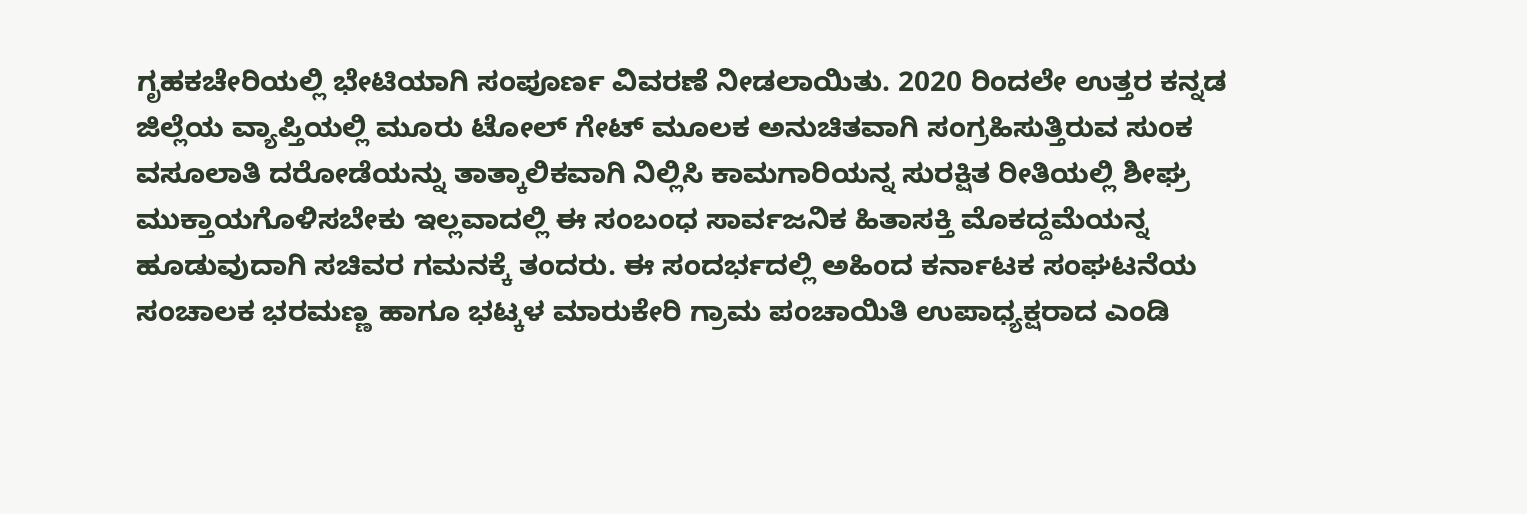ಗೃಹಕಚೇರಿಯಲ್ಲಿ ಭೇಟಿಯಾಗಿ ಸಂಪೂರ್ಣ ವಿವರಣೆ ನೀಡಲಾಯಿತು. 2020 ರಿಂದಲೇ ಉತ್ತರ ಕನ್ನಡ ಜಿಲ್ಲೆಯ ವ್ಯಾಪ್ತಿಯಲ್ಲಿ ಮೂರು ಟೋಲ್ ಗೇಟ್ ಮೂಲಕ ಅನುಚಿತವಾಗಿ ಸಂಗ್ರಹಿಸುತ್ತಿರುವ ಸುಂಕ ವಸೂಲಾತಿ ದರೋಡೆಯನ್ನು ತಾತ್ಕಾಲಿಕವಾಗಿ ನಿಲ್ಲಿಸಿ ಕಾಮಗಾರಿಯನ್ನ ಸುರಕ್ಷಿತ ರೀತಿಯಲ್ಲಿ ಶೀಘ್ರ ಮುಕ್ತಾಯಗೊಳಿಸಬೇಕು ಇಲ್ಲವಾದಲ್ಲಿ ಈ ಸಂಬಂಧ ಸಾರ್ವಜನಿಕ ಹಿತಾಸಕ್ತಿ ಮೊಕದ್ದಮೆಯನ್ನ ಹೂಡುವುದಾಗಿ ಸಚಿವರ ಗಮನಕ್ಕೆ ತಂದರು. ಈ ಸಂದರ್ಭದಲ್ಲಿ ಅಹಿಂದ ಕರ್ನಾಟಕ ಸಂಘಟನೆಯ ಸಂಚಾಲಕ ಭರಮಣ್ಣ ಹಾಗೂ ಭಟ್ಕಳ ಮಾರುಕೇರಿ ಗ್ರಾಮ ಪಂಚಾಯಿತಿ ಉಪಾಧ್ಯಕ್ಷರಾದ ಎಂಡಿ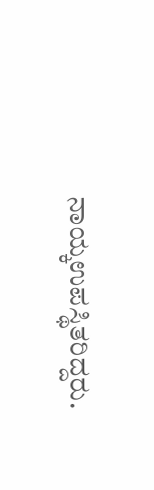ನಾಯ್ಕಉಪಸ್ಥಿತರಿದ್ದರು.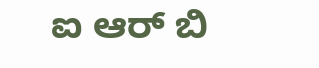ಐ ಆರ್ ಬಿ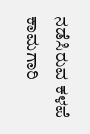ನಡೆಸಿರುವ ಕಳಪೆ ಕಾಮಗಾರಿ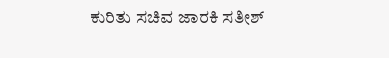ಕುರಿತು ಸಚಿವ ಜಾರಕಿ ಸತೀಶ್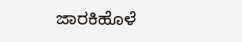ಜಾರಕಿಹೊಳೆ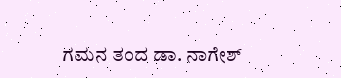ಗಮನ ತಂದ ಡಾ. ನಾಗೇಶ್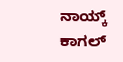ನಾಯ್ಕ್ ಕಾಗಲ್